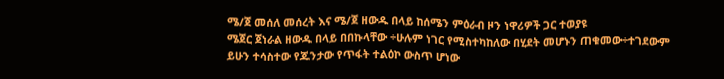ሜ/ጀ መሰለ መሰረት እና ሜ/ጀ ዘውዱ በላይ ከሰሜን ምዕራብ ዞን ነዋሪዎች ጋር ተወያዩ
ሜጀር ጀነራል ዘውዱ በላይ በበኩላቸው ÷ሁሉም ነገር የሚስተካከለው በሂደት መሆኑን ጠቁመው÷ተገደውም ይሁን ተሳስተው የጁንታው የጥፋት ተልዕኮ ውስጥ ሆነው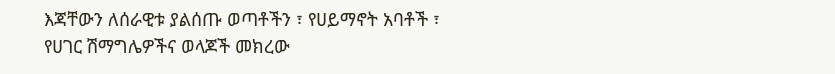እጃቸውን ለሰራዊቱ ያልሰጡ ወጣቶችን ፣ የሀይማኖት አባቶች ፣ የሀገር ሽማግሌዎችና ወላጆች መክረው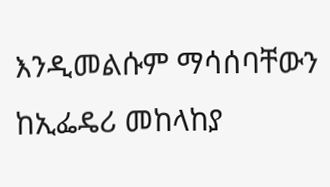እንዲመልሱም ማሳሰባቸውን ከኢፌዴሪ መከላከያ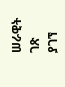ሠራዊት ገጽ ያገኘ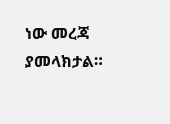ነው መረጃ ያመላክታል።